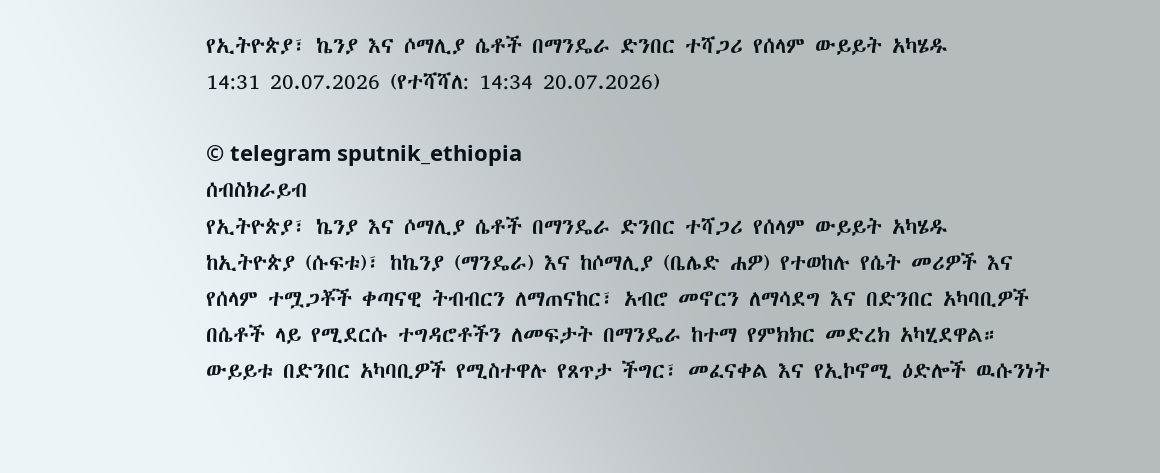የኢትዮጵያ፣ ኬንያ እና ሶማሊያ ሴቶች በማንዴራ ድንበር ተሻጋሪ የሰላም ውይይት አካሄዱ
14:31 20.07.2026 (የተሻሻለ: 14:34 20.07.2026)

© telegram sputnik_ethiopia
ሰብስክራይብ
የኢትዮጵያ፣ ኬንያ እና ሶማሊያ ሴቶች በማንዴራ ድንበር ተሻጋሪ የሰላም ውይይት አካሄዱ
ከኢትዮጵያ (ሱፍቱ)፣ ከኬንያ (ማንዴራ) እና ከሶማሊያ (ቤሌድ ሐዎ) የተወከሉ የሴት መሪዎች እና የሰላም ተሟጋቾች ቀጣናዊ ትብብርን ለማጠናከር፣ አብሮ መኖርን ለማሳደግ እና በድንበር አካባቢዎች በሴቶች ላይ የሚደርሱ ተግዳሮቶችን ለመፍታት በማንዴራ ከተማ የምክክር መድረክ አካሂደዋል።
ውይይቱ በድንበር አካባቢዎች የሚስተዋሉ የጸጥታ ችግር፣ መፈናቀል እና የኢኮኖሚ ዕድሎች ዉሱንነት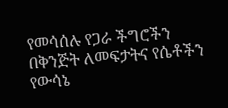የመሳሰሉ የጋራ ችግሮችን በቅንጅት ለመፍታትና የሴቶችን የውሳኔ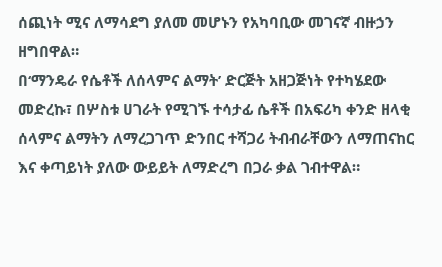ሰጪነት ሚና ለማሳደግ ያለመ መሆኑን የአካባቢው መገናኛ ብዙኃን ዘግበዋል።
በ‘ማንዴራ የሴቶች ለሰላምና ልማት’ ድርጅት አዘጋጅነት የተካሄደው መድረኩ፣ በሦስቱ ሀገራት የሚገኙ ተሳታፊ ሴቶች በአፍሪካ ቀንድ ዘላቂ ሰላምና ልማትን ለማረጋገጥ ድንበር ተሻጋሪ ትብብራቸውን ለማጠናከር እና ቀጣይነት ያለው ውይይት ለማድረግ በጋራ ቃል ገብተዋል።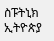ስፑትኒክ ኢትዮጵያ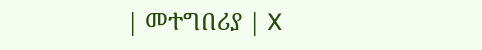| መተግበሪያ | X